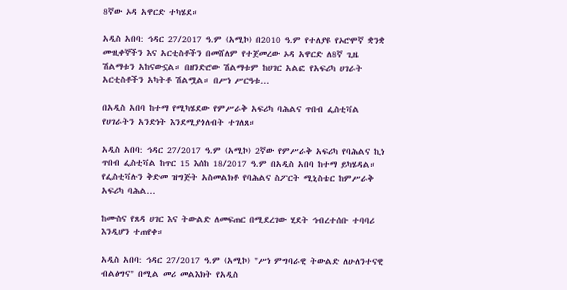8ኛው ኦዳ አዋርድ ተካሄደ።

አዲስ አበባ: ኅዳር 27/2017 ዓ.ም (አሚኮ) በ2010 ዓ.ም የተለያዩ የኦሮሞኛ ቋንቋ ሙዚቀኞችን እና አርቲስቶችን በመሸለም የተጀመረው ኦዳ አዋርድ ለ8ኛ ጊዜ ሽልማቱን አከናውኗል። በዘንድሮው ሽልማቱም ከሀገር አልፎ የአፍሪካ ሀገራት አርቲስቶችን አካትቶ ሽልሟል። በሥነ ሥርዓቱ...

በአዲስ አበባ ከተማ የሚካሄደው የምሥራቅ አፍሪካ ባሕልና ጥበብ ፌስቲቫል የሀገራትን አንድነት እንደሚያጎለብት ተገለጸ።

አዲስ አበባ: ኅዳር 27/2017 ዓ.ም (አሚኮ) 2ኛው የምሥራቅ አፍሪካ የባሕልና ኪነ ጥበብ ፌስቲቫል ከጥር 15 እሰከ 18/2017 ዓ.ም በአዲስ አበባ ከተማ ይካሄዳል። የፌስቲቫሉን ቅድመ ዝግጅት አስመልክቶ የባሕልና ስፖርት ሚኒስቴር ከምሥራቅ አፍሪካ ባሕል...

ከሙስና የጸዳ ሀገር እና ትውልድ ለመፍጠር በሚደረገው ሂደት ኅብረተሰቡ ተባባሪ እንዲሆን ተጠየቀ።

አዲስ አበባ: ኅዳር 27/2017 ዓ.ም (አሚኮ) "ሥነ ምግባራዊ ትውልድ ለሁለንተናዊ ብልፅግና" በሚል መሪ መልእክት የአዲስ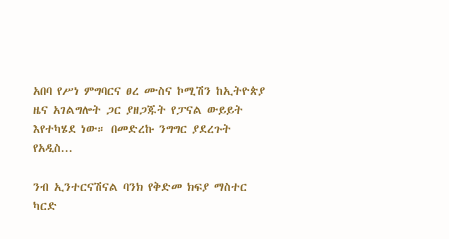አበባ የሥነ ምግባርና ፀረ ሙስና ኮሚሽን ከኢትዮጵያ ዜና አገልግሎት ጋር ያዘጋጁት የፓናል ውይይት እየተካሄደ ነው። በመድረኩ ንግግር ያደረጉት የአዲስ...

ንብ ኢንተርናሽናል ባንክ የቅድመ ክፍያ ማስተር ካርድ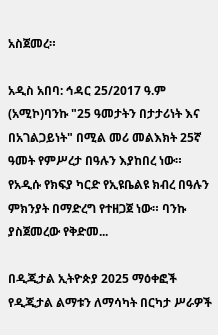አስጀመረ።

አዲስ አበባ: ኅዳር 25/2017 ዓ.ም (አሚኮ)ባንኩ "25 ዓመታትን በታታሪነት እና በአገልጋይነት" በሚል መሪ መልእክት 25ኛ ዓመት የምሥረታ በዓሉን እያከበረ ነው። የአዲሱ የክፍያ ካርድ የኢዩቤልዩ ክብረ በዓሉን ምክንያት በማድረግ የተዘጋጀ ነው። ባንኩ ያስጀመረው የቅድመ...

በዲጂታል ኢትዮጵያ 2025 ማዕቀፎች የዲጂታል ልማቱን ለማሳካት በርካታ ሥራዎች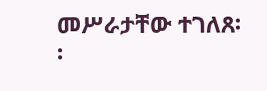መሥራታቸው ተገለጸ፡፡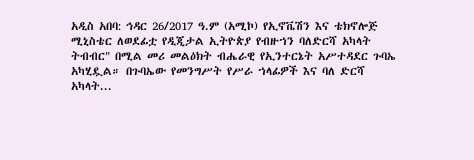አዲስ አበባ: ኅዳር 26/2017 ዓ.ም (አሚኮ) የኢኖቬሽን እና ቴክኖሎጅ ሚኒስቴር ለወደፊቷ የዲጂታል ኢትዮጵያ የብዙኀን ባለድርሻ አካላት ትብብር" በሚል መሪ መልዕክት ብሔራዊ የኢንተርኔት አሥተዳደር ጉባኤ አካሂዷል። በጉባኤው የመንግሥት የሥራ ኀላፊዎች እና ባለ ድርሻ አካላት...